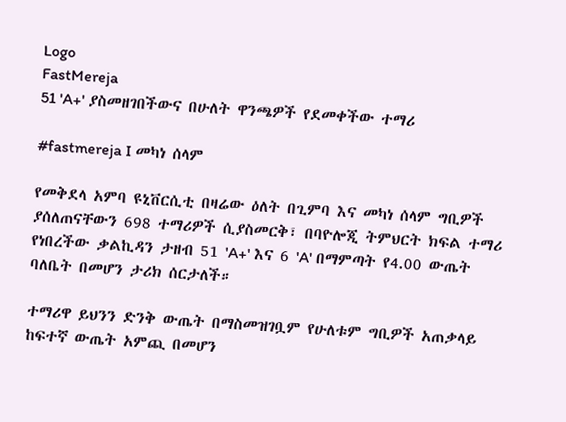Logo
FastMereja
51 'A+' ያስመዘገበችውና በሁለት ዋንጫዎች የደመቀችው ተማሪ

#fastmereja I መካነ ሰላም

የመቅደላ አምባ ዩኒቨርሲቲ በዛሬው ዕለት በጊምባ እና መካነ ሰላም ግቢዎች ያሰለጠናቸውን 698 ተማሪዎች ሲያስመርቅ፣ በባዮሎጂ ትምህርት ክፍል ተማሪ የነበረችው ቃልኪዳን ታዘብ 51 'A+' እና 6 'A' በማምጣት የ4.00 ውጤት ባለቤት በመሆን ታሪክ ሰርታለች።

ተማሪዋ ይህንን ድንቅ ውጤት በማስመዝገቧም የሁለቱም ግቢዎች አጠቃላይ ከፍተኛ ውጤት አምጪ በመሆን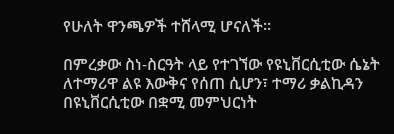የሁለት ዋንጫዎች ተሸላሚ ሆናለች።

በምረቃው ስነ-ስርዓት ላይ የተገኘው የዩኒቨርሲቲው ሴኔት ለተማሪዋ ልዩ እውቅና የሰጠ ሲሆን፣ ተማሪ ቃልኪዳን በዩኒቨርሲቲው በቋሚ መምህርነት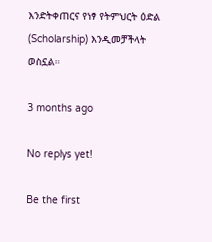እንድትቀጠርና የነፃ የትምህርት ዕድል (Scholarship) እንዲመቻችላት ወስኗል።

3 months ago

No replys yet!

Be the first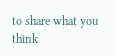to share what you think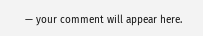— your comment will appear here.